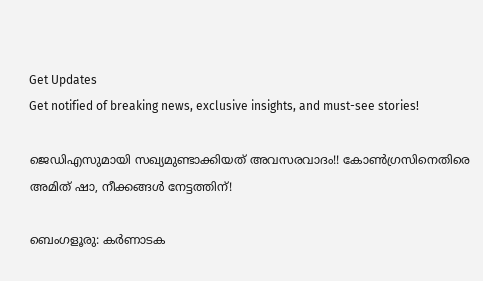Get Updates
Get notified of breaking news, exclusive insights, and must-see stories!

ജെഡിഎസുമായി സഖ്യമുണ്ടാക്കിയത് അവസരവാദം!! കോണ്‍ഗ്രസിനെതിരെ അമിത് ഷാ, നീക്കങ്ങള്‍ നേട്ടത്തിന്!

ബെംഗളൂരു: കര്‍ണാടക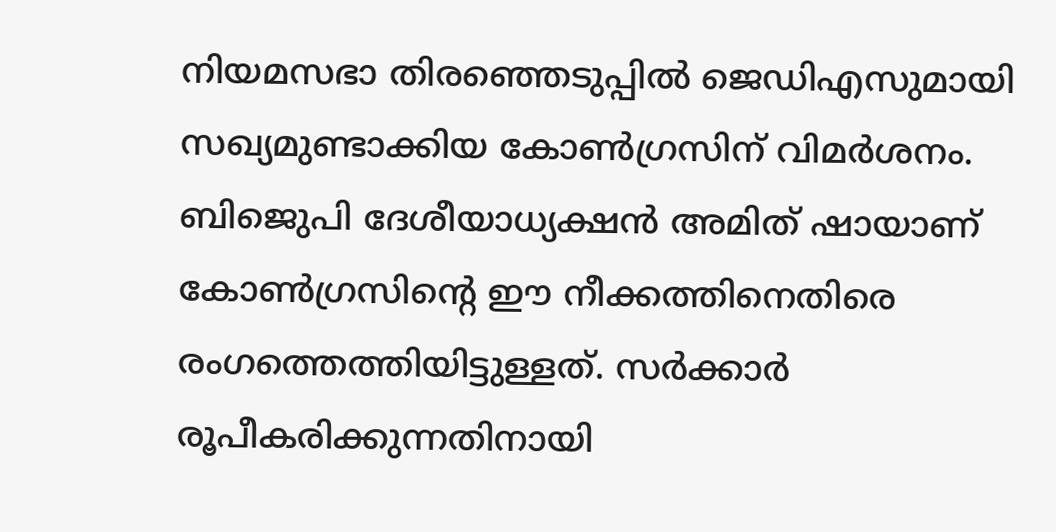നിയമസഭാ തിരഞ്ഞെടുപ്പില്‍ ജെഡിഎസുമായി സഖ്യമുണ്ടാക്കിയ കോണ്‍ഗ്രസിന് വിമര്‍ശനം. ബിജെുപി ദേശീയാധ്യക്ഷന്‍ അമിത് ഷായാണ് കോണ്‍ഗ്രസിന്റെ ഈ നീക്കത്തിനെതിരെ രംഗത്തെത്തിയിട്ടുള്ളത്. സര്‍ക്കാര്‍ രൂപീകരിക്കുന്നതിനായി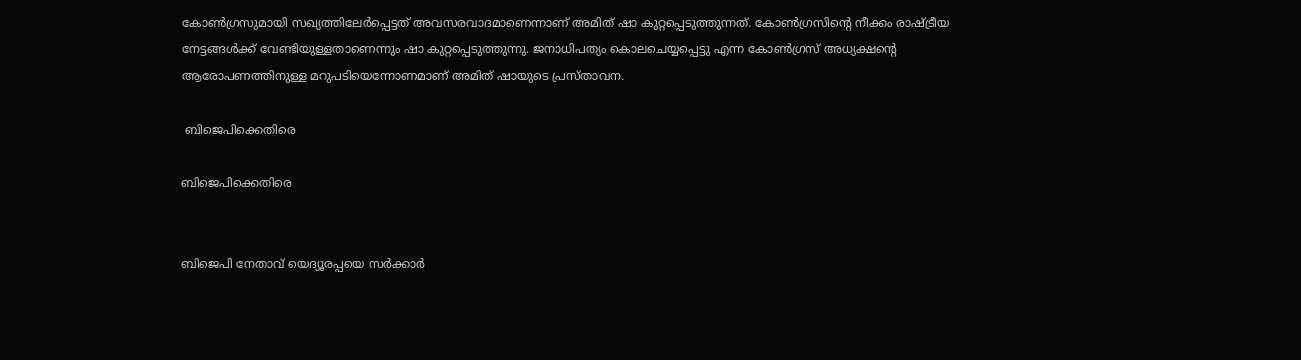കോണ്‍ഗ്രസുമായി സഖ്യത്തിലേര്‍പ്പെട്ടത് അവസരവാദമാണെന്നാണ് അമിത് ഷാ കുറ്റപ്പെടുത്തുന്നത്. കോണ്‍ഗ്രസിന്റെ നീക്കം രാഷ്ട്രീയ നേട്ടങ്ങള്‍ക്ക് വേണ്ടിയുള്ളതാണെന്നും ഷാ കുറ്റപ്പെടുത്തുന്നു. ജനാധിപത്യം കൊലചെയ്യപ്പെട്ടു എന്ന കോണ്‍ഗ്രസ് അധ്യക്ഷന്റെ ആരോപണത്തിനുള്ള മറുപടിയെന്നോണമാണ് അമിത് ഷായുടെ പ്രസ്താവന.

 ബിജെപിക്കെതിരെ

ബിജെപിക്കെതിരെ


ബിജെപി നേതാവ് യെദ്യൂരപ്പയെ സര്‍ക്കാര്‍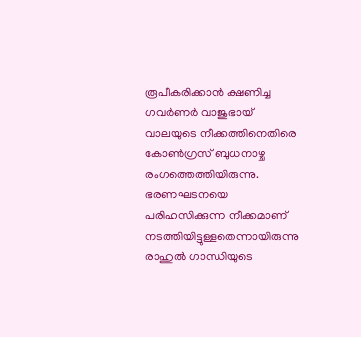രൂപീകരിക്കാന്‍ ക്ഷണിച്ച ഗവര്‍ണര്‍ വാജുഭായ് വാലയുടെ നീക്കത്തിനെതിരെ കോണ്‍ഗ്രസ് ബുധനാഴ്ച രംഗത്തെത്തിയിരുന്നു. ഭരണഘടനയെ പരിഹസിക്കുന്ന നീക്കമാണ് നടത്തിയിട്ടുള്ളതെന്നായിരുന്നു രാഹുല്‍ ഗാന്ധിയുടെ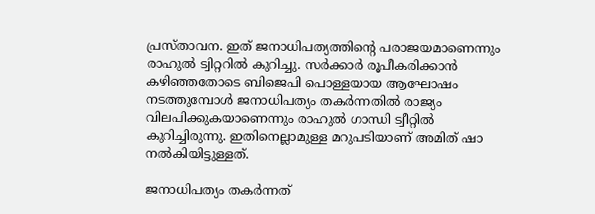പ്രസ്താവന. ഇത് ജനാധിപത്യത്തിന്റെ പരാജയമാണെന്നും രാഹുല്‍ ട്വിറ്ററില്‍ കുറിച്ചു. സര്‍ക്കാര്‍ രൂപീകരിക്കാന്‍ കഴിഞ്ഞതോടെ ബിജെപി പൊള്ളയായ ആഘോഷം നടത്തുമ്പോള്‍ ജനാധിപത്യം തകര്‍ന്നതില്‍ രാജ്യം വിലപിക്കുകയാണെന്നും രാഹുല്‍ ഗാന്ധി ട്വീറ്റില്‍ കുറിച്ചിരുന്നു. ഇതിനെല്ലാമുള്ള മറുപടിയാണ് അമിത് ഷാ നല്‍കിയിട്ടുള്ളത്.

ജനാധിപത്യം തകര്‍ന്നത്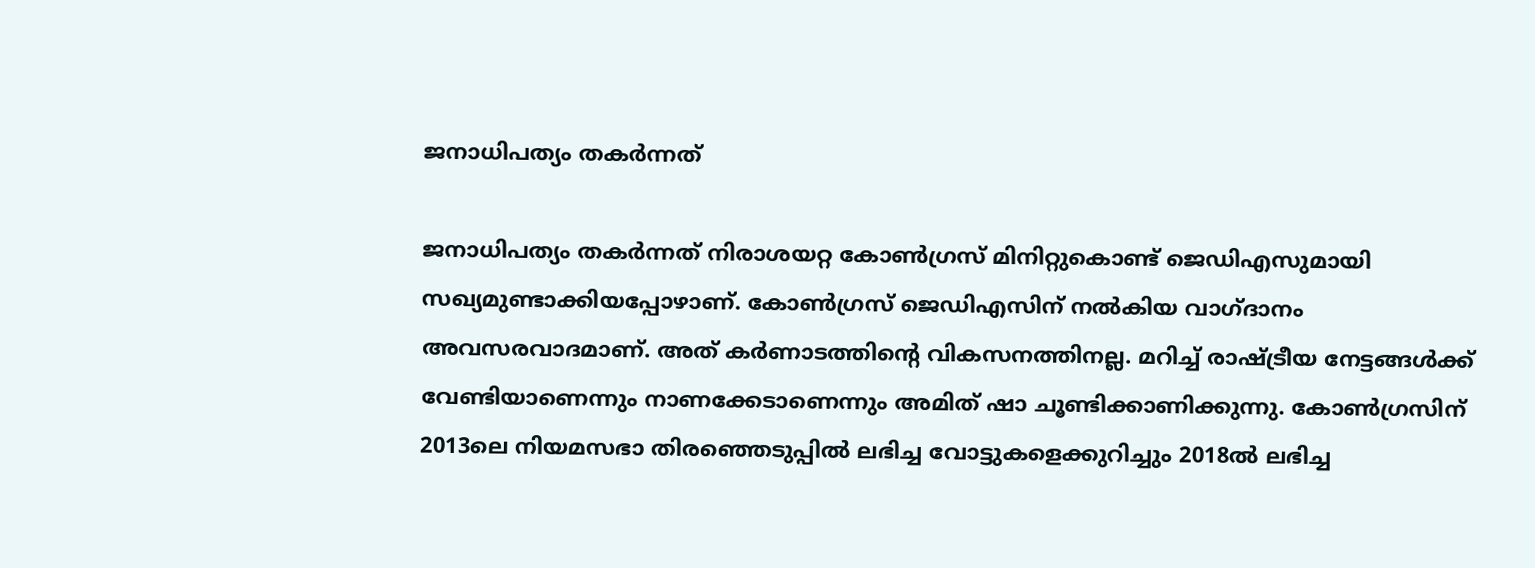ജനാധിപത്യം തകര്‍ന്നത്

ജനാധിപത്യം തകര്‍ന്നത് നിരാശയറ്റ കോണ്‍ഗ്രസ് മിനിറ്റുകൊണ്ട് ജെഡിഎസുമായി സഖ്യമുണ്ടാക്കിയപ്പോഴാണ്. കോണ്‍ഗ്രസ് ജെഡിഎസിന് നല്‍കിയ വാഗ്ദാനം അവസരവാദമാണ്. അത് കര്‍ണാടത്തിന്റെ വികസനത്തിനല്ല. മറിച്ച് രാഷ്ട്രീയ നേട്ടങ്ങള്‍ക്ക് വേണ്ടിയാണെന്നും നാണക്കേടാണെന്നും അമിത് ഷാ ചൂണ്ടിക്കാണിക്കുന്നു. കോണ്‍ഗ്രസിന് 2013ലെ നിയമസഭാ തിരഞ്ഞെടുപ്പില്‍ ലഭിച്ച വോട്ടുകളെക്കുറിച്ചും 2018ല്‍ ലഭിച്ച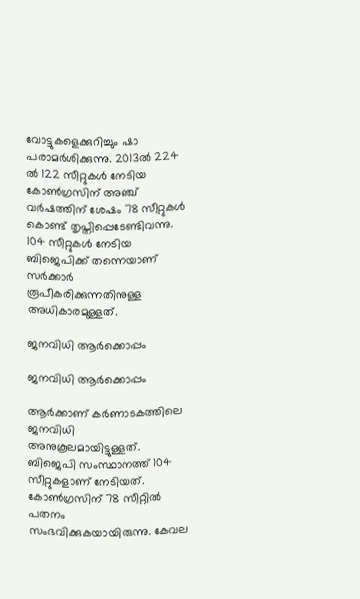വോട്ടുകളെക്കുറിച്ചും ഷാ പരാമര്‍ശിക്കുന്നു. 2013ല്‍ 224 ല്‍ 122 സീറ്റുകള്‍ നേടിയ കോണ്‍ഗ്രസിന് അഞ്ച് വര്‍ഷത്തിന് ശേഷം 78 സീറ്റുകള്‍ കൊണ്ട് തൃപ്തിപ്പെടേണ്ടിവന്നു. 104 സീറ്റുകള്‍ നേടിയ ബിജെപിക്ക് തന്നെയാണ് സര്‍ക്കാര്‍ രൂപീകരിക്കുന്നതിനുള്ള അധികാരമുള്ളത്.

ജനവിധി ആര്‍ക്കൊപ്പം

ജനവിധി ആര്‍ക്കൊപ്പം

ആര്‍ക്കാണ് കര്‍ണാടകത്തിലെ ജനവിധി അനുകൂലമായിട്ടുള്ളത്. ബിജെപി സംസ്ഥാനത്ത് 104 സീറ്റുകളാണ് നേടിയത്. കോണ്‍ഗ്രസിന് 78 സീറ്റില്‍ പതനം സംഭവിക്കുകയായിരുന്നു. കേവല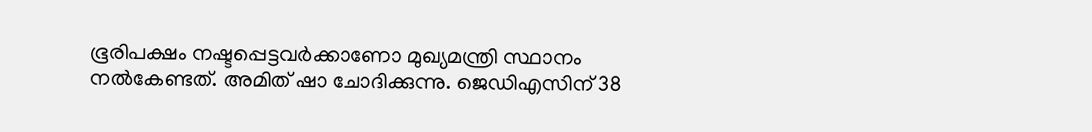ഭൂരിപക്ഷം നഷ്ടപ്പെട്ടവര്‍ക്കാണോ മുഖ്യമന്ത്രി സ്ഥാനം നല്‍കേണ്ടത്. അമിത് ഷാ ചോദിക്കുന്നു. ജെഡിഎസിന് 38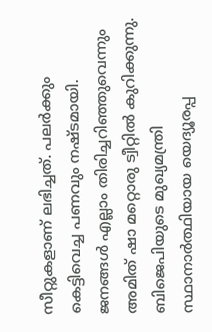സീറ്റുകളാണ് ലഭിച്ചത്. പലര്‍ക്കും കെട്ടിവെച്ച പണവും നഷ്ടമായി. ജനങ്ങള്‍ എല്ലാം തിരിച്ചറിഞ്ഞുവെന്നും അമിത് ഷാ മറ്റൊരു ട്വീറ്റില്‍ കുറിക്കുന്നു. ബിജെപിയുടെ മുഖ്യമന്ത്രി സ്ഥാനാര്‍ത്ഥിയായ യെദ്യൂരപ്പ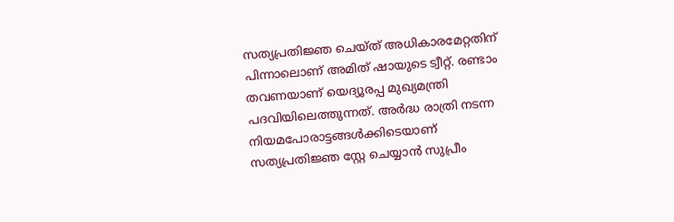സത്യപ്രതിജ്ഞ ചെയ്ത് അധികാരമേറ്റതിന് പിന്നാലൊണ് അമിത് ഷായുടെ ട്വീറ്റ്. രണ്ടാം തവണയാണ് യെദ്യൂരപ്പ മുഖ്യമന്ത്രി പദവിയിലെത്തുന്നത്. അര്‍ദ്ധ രാത്രി നടന്ന നിയമപോരാട്ടങ്ങള്‍ക്കിടെയാണ് സത്യപ്രതിജ്ഞ സ്റ്റേ ചെയ്യാന്‍ സുപ്രീം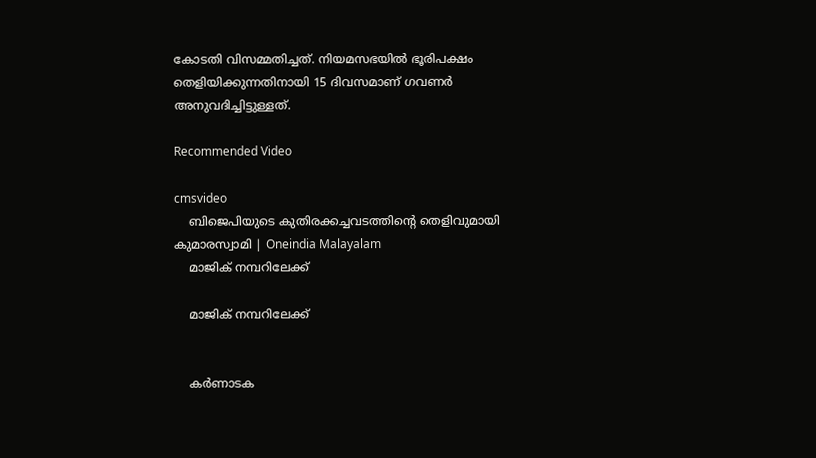കോടതി വിസമ്മതിച്ചത്. നിയമസഭയില്‍ ഭൂരിപക്ഷം തെളിയിക്കുന്നതിനായി 15 ദിവസമാണ് ഗവണര്‍ അനുവദിച്ചിട്ടുള്ളത്.

Recommended Video

cmsvideo
    ബിജെപിയുടെ കുതിരക്കച്ചവടത്തിന്റെ തെളിവുമായി കുമാരസ്വാമി | Oneindia Malayalam
    മാജിക് നമ്പറിലേക്ക്

    മാജിക് നമ്പറിലേക്ക്


    കര്‍ണാടക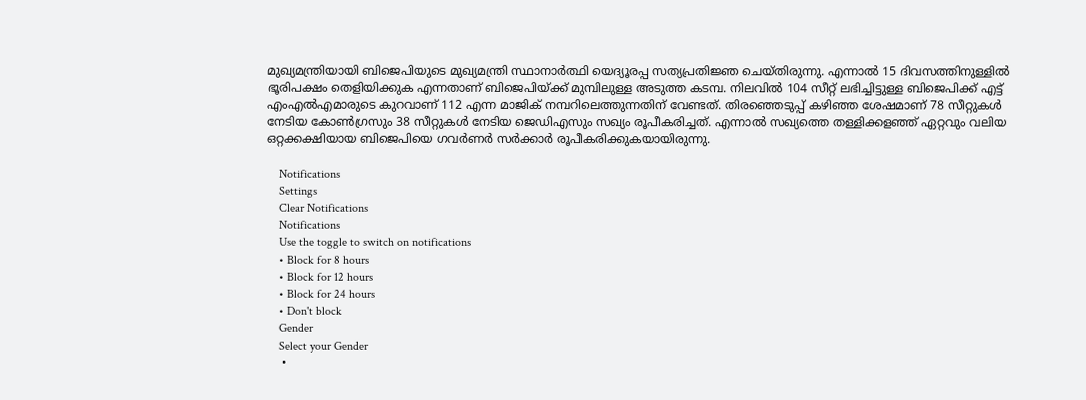മുഖ്യമന്ത്രിയായി ബിജെപിയുടെ മുഖ്യമന്ത്രി സ്ഥാനാര്‍ത്ഥി യെദ്യൂരപ്പ സത്യപ്രതിജ്ഞ ചെയ്തിരുന്നു. എന്നാല്‍ 15 ദിവസത്തിനുള്ളില്‍ ഭൂരിപക്ഷം തെളിയിക്കുക എന്നതാണ് ബിജെപിയ്ക്ക് മുമ്പിലുള്ള അടുത്ത കടമ്പ. നിലവില്‍ 104 സീറ്റ് ലഭിച്ചിട്ടുള്ള ബിജെപിക്ക് എട്ട് എംഎല്‍എമാരുടെ കുറവാണ് 112 എന്ന മാജിക് നമ്പറിലെത്തുന്നതിന് വേണ്ടത്. തിര‍ഞ്ഞെടുപ്പ് കഴിഞ്ഞ ശേഷമാണ് 78 സീറ്റുകള്‍ നേടിയ കോണ്‍ഗ്രസും 38 സീറ്റുകള്‍ നേടിയ ജെഡിഎസും സഖ്യം രൂപീകരിച്ചത്. എന്നാല്‍ സഖ്യത്തെ തള്ളിക്കളഞ്ഞ് ഏറ്റവും വലിയ ഒറ്റക്കക്ഷിയായ ബിജെപിയെ ഗവര്‍ണര്‍ സര്‍ക്കാര്‍ രൂപീകരിക്കുകയായിരുന്നു.

    Notifications
    Settings
    Clear Notifications
    Notifications
    Use the toggle to switch on notifications
    • Block for 8 hours
    • Block for 12 hours
    • Block for 24 hours
    • Don't block
    Gender
    Select your Gender
    •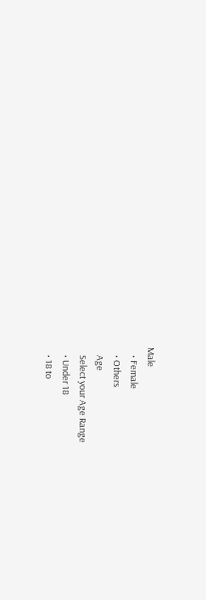Male
    • Female
    • Others
    Age
    Select your Age Range
    • Under 18
    • 18 to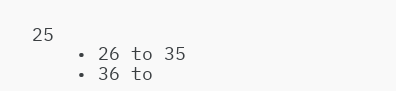25
    • 26 to 35
    • 36 to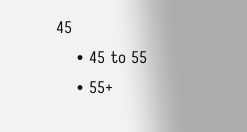45
    • 45 to 55
    • 55+